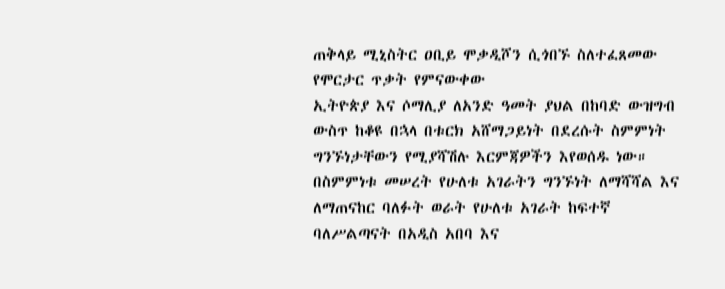ጠቅላይ ሚኒስትር ዐቢይ ሞቃዲሾን ሲጎበኙ ስለተፈጸመው የሞርታር ጥቃት የምናውቀው
ኢትዮጵያ እና ሶማሊያ ለአንድ ዓመት ያህል በከባድ ውዝግብ ውስጥ ከቆዩ በኋላ በቱርክ አሸማጋይነት በደረሱት ስምምነት ግንኙነታቸውን የሚያሻሽሉ እርምጃዎችን እየወሰዱ ነው። በስምምነቱ መሠረት የሁለቱ አገራትን ግንኙነት ለማሻሻል እና ለማጠናከር ባለፉት ወራት የሁለቱ አገራት ከፍተኛ ባለሥልጣናት በአዲስ አበባ እና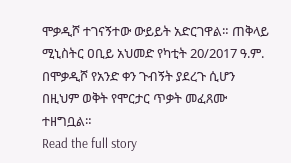ሞቃዲሾ ተገናኝተው ውይይት አድርገዋል። ጠቅላይ ሚኒስትር ዐቢይ አህመድ የካቲት 20/2017 ዓ.ም. በሞቃዲሾ የአንድ ቀን ጉብኝት ያደረጉ ሲሆን በዚህም ወቅት የሞርታር ጥቃት መፈጸሙ ተዘግቧል።
Read the full story